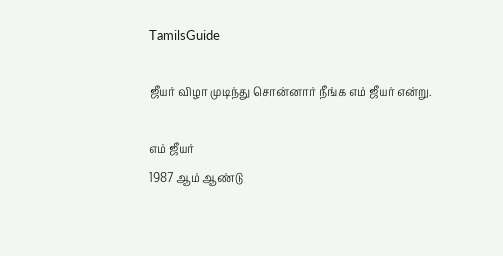TamilsGuide

ஜீயர் விழா முடிந்து சொன்னார் நீங்க எம் ஜீயர் என்று.

எம் ஜீயர்
1987 ஆம் ஆண்டு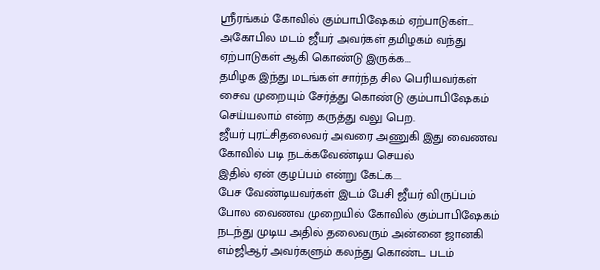ஸ்ரீரங்கம் கோவில் கும்பாபிஷேகம் ஏற்பாடுகள்...
அகோபில மடம் ஜீயர் அவர்கள் தமிழகம் வந்து ஏற்பாடுகள் ஆகி கொண்டு இருக்க...
தமிழக இந்து மடங்கள் சார்ந்த சில பெரியவர்கள் சைவ முறையும் சேர்த்து கொண்டு கும்பாபிஷேகம் செய்யலாம் என்ற கருத்து வலு பெற.
ஜீயர் புரட்சிதலைவர் அவரை அணுகி இது வைணவ கோவில் படி நடக்கவேண்டிய செயல்
இதில் ஏன் குழப்பம் என்று கேட்க....
பேச வேண்டியவர்கள் இடம் பேசி ஜீயர் விருப்பம் போல வைணவ முறையில் கோவில் கும்பாபிஷேகம் நடந்து முடிய அதில் தலைவரும் அன்னை ஜானகி எம்ஜிஆர் அவர்களும் கலந்து கொண்ட படம்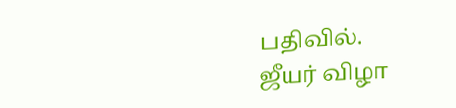பதிவில்.
ஜீயர் விழா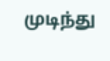முடிந்து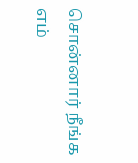சொன்னார் நீங்க
எம்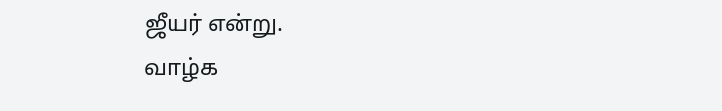ஜீயர் என்று.
வாழ்க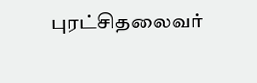புரட்சிதலைவர்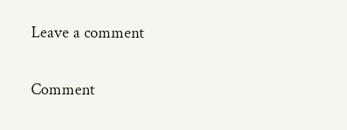Leave a comment

Comment